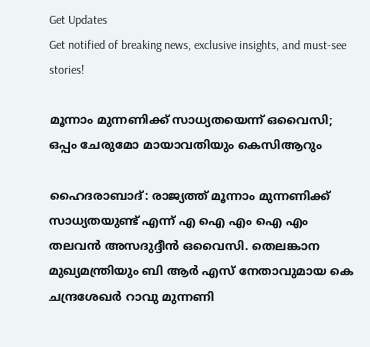Get Updates
Get notified of breaking news, exclusive insights, and must-see stories!

മൂന്നാം മുന്നണിക്ക് സാധ്യതയെന്ന് ഒവൈസി; ഒപ്പം ചേരുമോ മായാവതിയും കെസിആറും

ഹൈദരാബാദ്: രാജ്യത്ത് മൂന്നാം മുന്നണിക്ക് സാധ്യതയുണ്ട് എന്ന് എ ഐ എം ഐ എം തലവന്‍ അസദുദ്ദീന്‍ ഒവൈസി. തെലങ്കാന മുഖ്യമന്ത്രിയും ബി ആര്‍ എസ് നേതാവുമായ കെ ചന്ദ്രശേഖര്‍ റാവു മുന്നണി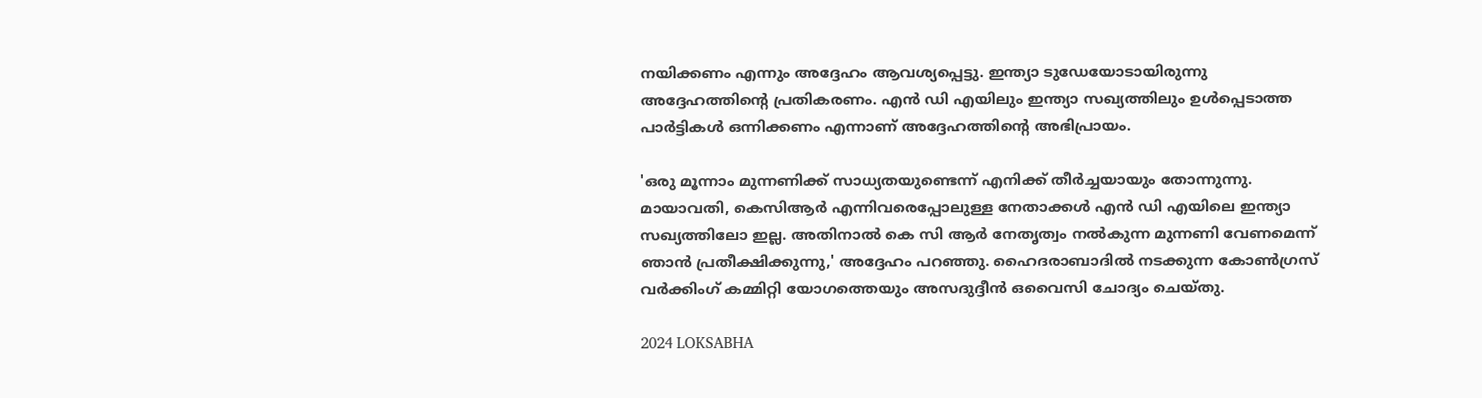നയിക്കണം എന്നും അദ്ദേഹം ആവശ്യപ്പെട്ടു. ഇന്ത്യാ ടുഡേയോടായിരുന്നു അദ്ദേഹത്തിന്റെ പ്രതികരണം. എന്‍ ഡി എയിലും ഇന്ത്യാ സഖ്യത്തിലും ഉള്‍പ്പെടാത്ത പാര്‍ട്ടികള്‍ ഒന്നിക്കണം എന്നാണ് അദ്ദേഹത്തിന്റെ അഭിപ്രായം.

'ഒരു മൂന്നാം മുന്നണിക്ക് സാധ്യതയുണ്ടെന്ന് എനിക്ക് തീര്‍ച്ചയായും തോന്നുന്നു. മായാവതി, കെസിആര്‍ എന്നിവരെപ്പോലുള്ള നേതാക്കള്‍ എന്‍ ഡി എയിലെ ഇന്ത്യാ സഖ്യത്തിലോ ഇല്ല. അതിനാല്‍ കെ സി ആര്‍ നേതൃത്വം നല്‍കുന്ന മുന്നണി വേണമെന്ന് ഞാന്‍ പ്രതീക്ഷിക്കുന്നു,' അദ്ദേഹം പറഞ്ഞു. ഹൈദരാബാദില്‍ നടക്കുന്ന കോണ്‍ഗ്രസ് വര്‍ക്കിംഗ് കമ്മിറ്റി യോഗത്തെയും അസദുദ്ദീന്‍ ഒവൈസി ചോദ്യം ചെയ്തു.

2024 LOKSABHA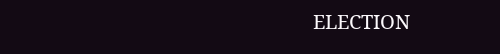ELECTION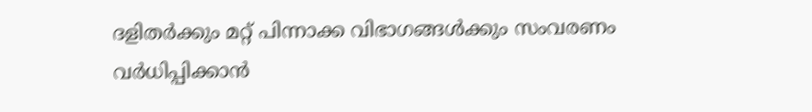ദളിതര്‍ക്കും മറ്റ് പിന്നാക്ക വിഭാഗങ്ങള്‍ക്കും സംവരണം വര്‍ധിപ്പിക്കാന്‍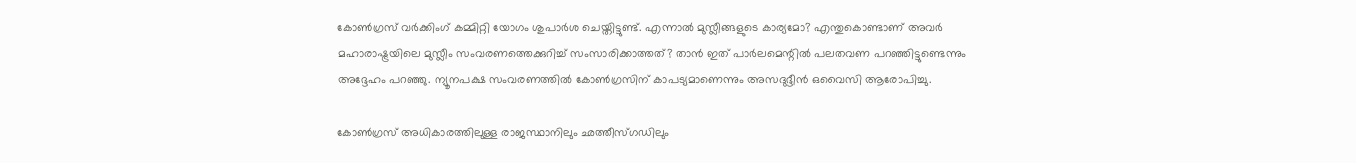കോണ്‍ഗ്രസ് വര്‍ക്കിംഗ് കമ്മിറ്റി യോഗം ശുപാര്‍ശ ചെയ്തിട്ടുണ്ട്. എന്നാല്‍ മുസ്ലീങ്ങളുടെ കാര്യമോ? എന്തുകൊണ്ടാണ് അവര്‍ മഹാരാഷ്ട്രയിലെ മുസ്ലീം സംവരണത്തെക്കുറിച്ച് സംസാരിക്കാത്തത്? താന്‍ ഇത് പാര്‍ലമെന്റില്‍ പലതവണ പറഞ്ഞിട്ടുണ്ടെന്നും അദ്ദേഹം പറഞ്ഞു. ന്യൂനപക്ഷ സംവരണത്തില്‍ കോണ്‍ഗ്രസിന് കാപട്യമാണെന്നും അസദുദ്ദീന്‍ ഒവൈസി ആരോപിച്ചു.

കോണ്‍ഗ്രസ് അധികാരത്തിലുള്ള രാജസ്ഥാനിലും ഛത്തീസ്ഗഡിലും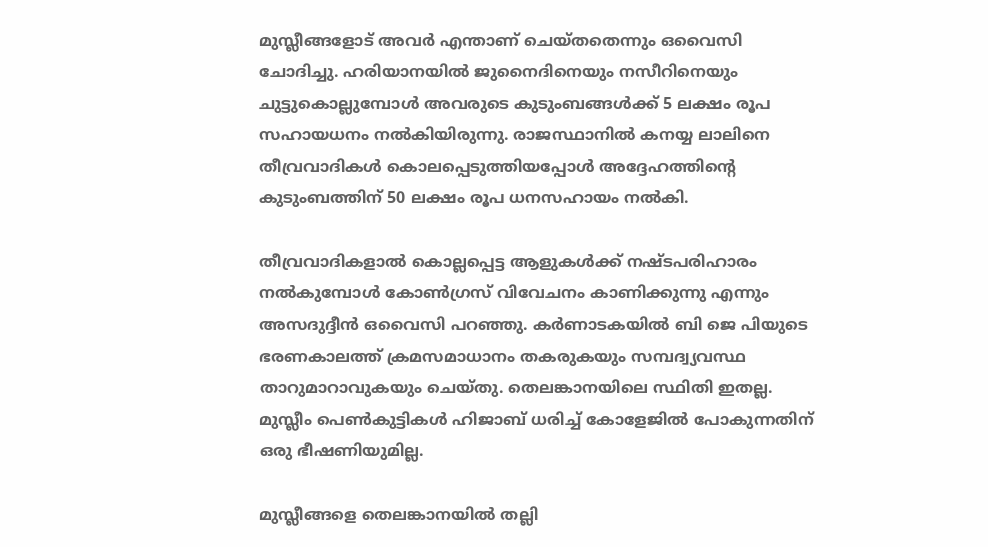മുസ്ലീങ്ങളോട് അവര്‍ എന്താണ് ചെയ്തതെന്നും ഒവൈസി ചോദിച്ചു. ഹരിയാനയില്‍ ജുനൈദിനെയും നസീറിനെയും ചുട്ടുകൊല്ലുമ്പോള്‍ അവരുടെ കുടുംബങ്ങള്‍ക്ക് 5 ലക്ഷം രൂപ സഹായധനം നല്‍കിയിരുന്നു. രാജസ്ഥാനില്‍ കനയ്യ ലാലിനെ തീവ്രവാദികള്‍ കൊലപ്പെടുത്തിയപ്പോള്‍ അദ്ദേഹത്തിന്റെ കുടുംബത്തിന് 50 ലക്ഷം രൂപ ധനസഹായം നല്‍കി.

തീവ്രവാദികളാല്‍ കൊല്ലപ്പെട്ട ആളുകള്‍ക്ക് നഷ്ടപരിഹാരം നല്‍കുമ്പോള്‍ കോണ്‍ഗ്രസ് വിവേചനം കാണിക്കുന്നു എന്നും അസദുദ്ദീന്‍ ഒവൈസി പറഞ്ഞു. കര്‍ണാടകയില്‍ ബി ജെ പിയുടെ ഭരണകാലത്ത് ക്രമസമാധാനം തകരുകയും സമ്പദ്വ്യവസ്ഥ താറുമാറാവുകയും ചെയ്തു. തെലങ്കാനയിലെ സ്ഥിതി ഇതല്ല. മുസ്ലീം പെണ്‍കുട്ടികള്‍ ഹിജാബ് ധരിച്ച് കോളേജില്‍ പോകുന്നതിന് ഒരു ഭീഷണിയുമില്ല.

മുസ്ലീങ്ങളെ തെലങ്കാനയില്‍ തല്ലി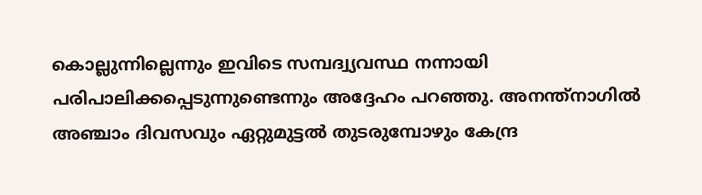കൊല്ലുന്നില്ലെന്നും ഇവിടെ സമ്പദ്വ്യവസ്ഥ നന്നായി പരിപാലിക്കപ്പെടുന്നുണ്ടെന്നും അദ്ദേഹം പറഞ്ഞു. അനന്ത്നാഗില്‍ അഞ്ചാം ദിവസവും ഏറ്റുമുട്ടല്‍ തുടരുമ്പോഴും കേന്ദ്ര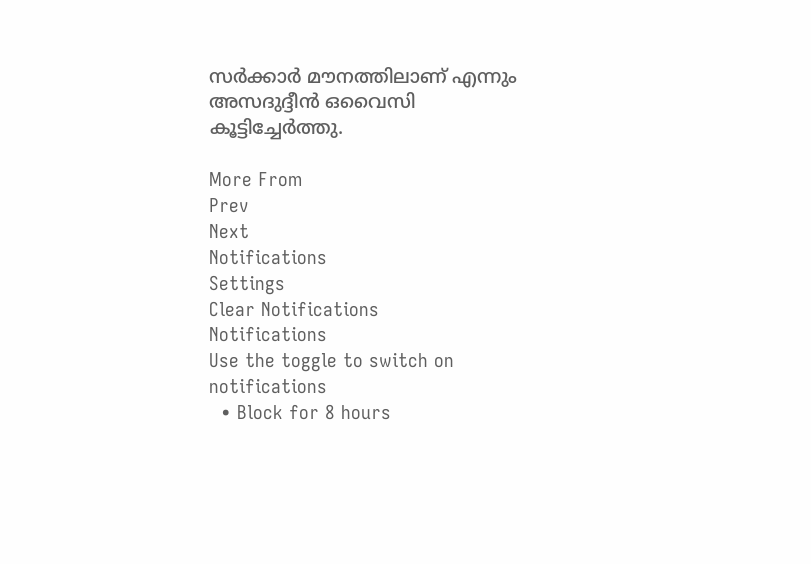സര്‍ക്കാര്‍ മൗനത്തിലാണ് എന്നും അസദുദ്ദീന്‍ ഒവൈസി കൂട്ടിച്ചേര്‍ത്തു.

More From
Prev
Next
Notifications
Settings
Clear Notifications
Notifications
Use the toggle to switch on notifications
  • Block for 8 hours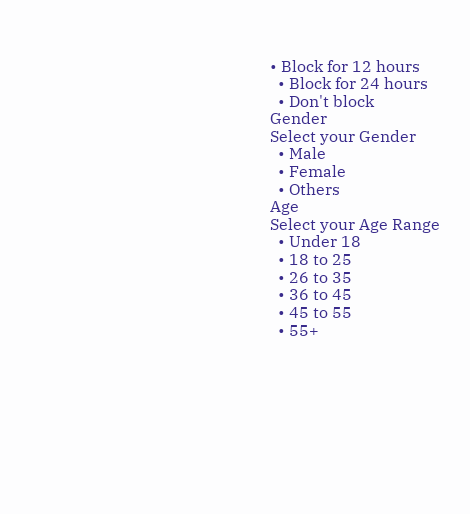• Block for 12 hours
  • Block for 24 hours
  • Don't block
Gender
Select your Gender
  • Male
  • Female
  • Others
Age
Select your Age Range
  • Under 18
  • 18 to 25
  • 26 to 35
  • 36 to 45
  • 45 to 55
  • 55+